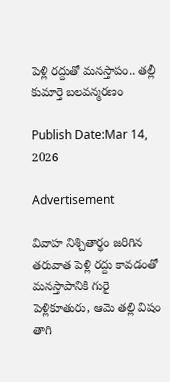పెళ్లి రద్దుతో మనస్తాపం.. తల్లీ కుమార్తె బలవన్మరణం

Publish Date:Mar 14, 2026

Advertisement

వివాహ నిశ్చితార్థం జరిగిన తరువాత పెళ్లి రద్దు కావడంతో మనస్తాపానికి గురై పెళ్లికూతురు, ఆమె తల్లి విషం తాగి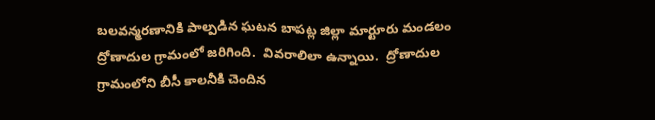బలవన్మరణానికి పాల్పడిన ఘటన బాపట్ల జిల్లా మార్టూరు మండలం ద్రోణాదుల గ్రామంలో జరిగింది.  వివరాలిలా ఉన్నాయి.  ద్రోణాదుల గ్రామంలోని బీసీ కాలనీకి చెందిన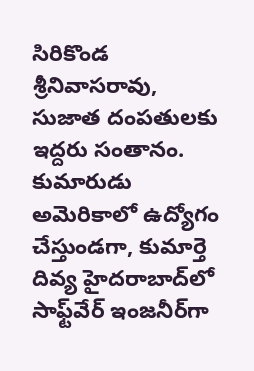సిరికొండ శ్రీనివాసరావు, సుజాత దంపతులకు ఇద్దరు సంతానం. కుమారుడు అమెరికాలో ఉద్యోగం చేస్తుండగా, కుమార్తె దివ్య హైదరాబాద్‌లో సాఫ్ట్‌వేర్ ఇంజనీర్‌గా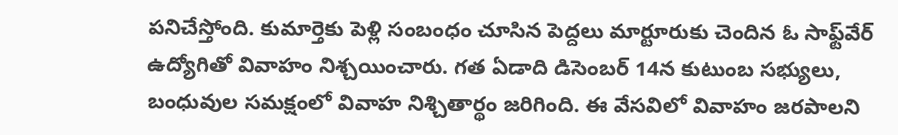పనిచేస్తోంది. కుమార్తెకు పెళ్లి సంబంధం చూసిన పెద్దలు మార్టూరుకు చెందిన ఓ సాఫ్ట్‌వేర్ ఉద్యోగితో వివాహం నిశ్చయించారు. గత ఏడాది డిసెంబర్ 14న కుటుంబ సభ్యులు, బంధువుల సమక్షంలో వివాహ నిశ్చితార్థం జరిగింది. ఈ వేసవిలో వివాహం జరపాలని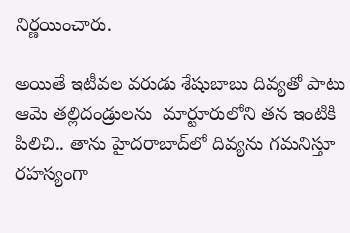నిర్ణయించారు.

అయితే ఇటీవల వరుడు శేషుబాబు దివ్యతో పాటు ఆమె తల్లిదండ్రులను  మార్టూరులోని తన ఇంటికి పిలిచి.. తాను హైదరాబాద్‌లో దివ్యను గమనిస్తూ రహస్యంగా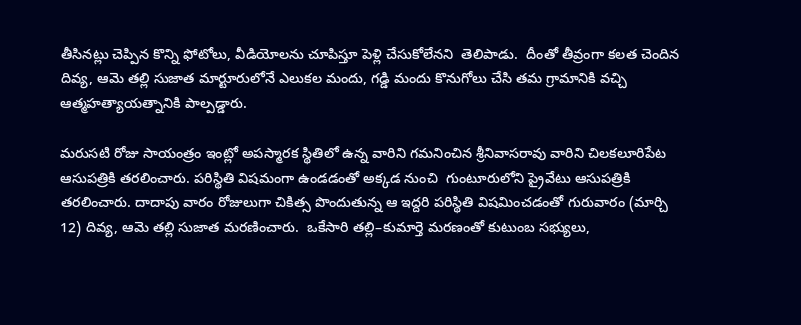తీసినట్లు చెప్పిన కొన్ని ఫోటోలు, వీడియోలను చూపిస్తూ పెళ్లి చేసుకోలేనని  తెలిపాడు.  దీంతో తీవ్రంగా కలత చెందిన దివ్య, ఆమె తల్లి సుజాత మార్టూరులోనే ఎలుకల మందు, గడ్డి మందు కొనుగోలు చేసి తమ గ్రామానికి వచ్చి ఆత్మహత్యాయత్నానికి పాల్పడ్డారు.

మరుసటి రోజు సాయంత్రం ఇంట్లో అపస్మారక స్థితిలో ఉన్న వారిని గమనించిన శ్రీనివాసరావు వారిని చిలకలూరిపేట ఆసుపత్రికి తరలించారు. పరిస్థితి విషమంగా ఉండడంతో అక్కడ నుంచి  గుంటూరులోని ప్రైవేటు ఆసుపత్రికి తరలించారు. దాదాపు వారం రోజులుగా చికిత్స పొందుతున్న ఆ ఇద్దరి పరిస్థితి విషమించడంతో గురువారం (మార్చి 12) దివ్య, ఆమె తల్లి సుజాత మరణించారు.  ఒకేసారి తల్లి–కుమార్తె మరణంతో కుటుంబ సభ్యులు,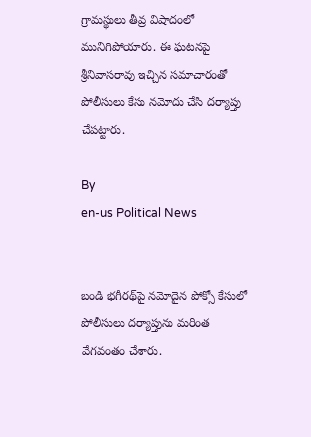గ్రామస్థులు తీవ్ర విషాదంలో మునిగిపోయారు. ఈ ఘటనపై శ్రీనివాసరావు ఇచ్చిన సమాచారంతో  పోలీసులు కేసు నమోదు చేసి దర్యాప్తు చేపట్టారు.

By
en-us Political News


బండి భగీరథ్‌‌పై నమోదైన పోక్సో కేసులో పోలీసులు దర్యాప్తును మరింత వేగవంతం చేశారు.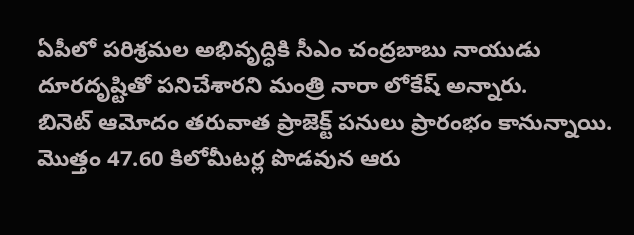ఏపీలో పరిశ్రమల అభివృద్ధికి సీఎం చంద్రబాబు నాయుడు దూరదృష్టితో పనిచేశారని మంత్రి నారా లోకేష్ అన్నారు.
బినెట్ ఆమోదం తరువాత ప్రాజెక్ట్ పనులు ప్రారంభం కానున్నాయి. మొత్తం 47.60 కిలోమీటర్ల పొడవున ఆరు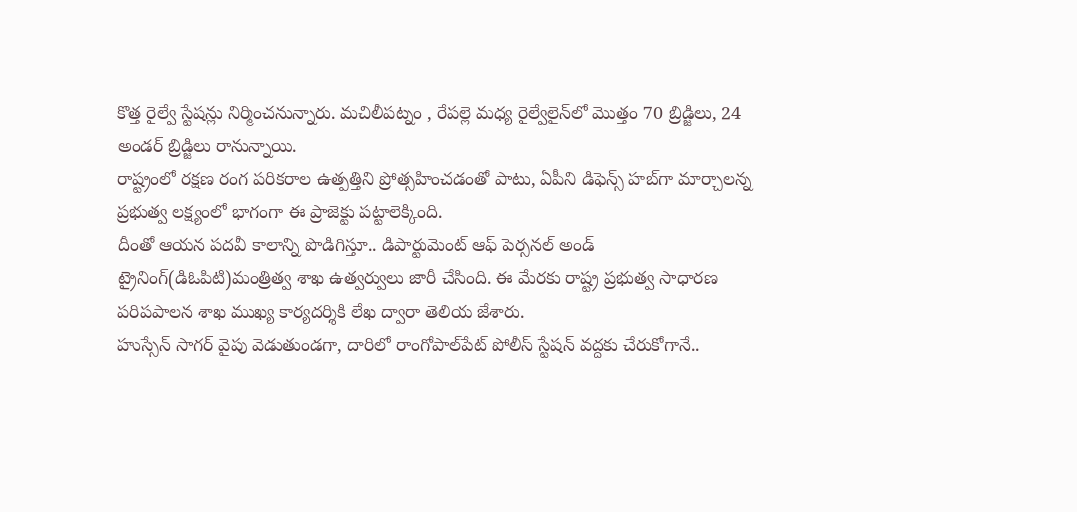కొత్త రైల్వే స్టేషన్లు నిర్మించనున్నారు. మచిలీపట్నం , రేపల్లె మధ్య రైల్వేలైన్‌లో మొత్తం 70 బ్రిడ్జిలు, 24 అండర్‌ బ్రిడ్జిలు రానున్నాయి.
రాష్ట్రంలో రక్షణ రంగ పరికరాల ఉత్పత్తిని ప్రోత్సహించడంతో పాటు, ఏపీని డిఫెన్స్ హబ్‌గా మార్చాలన్న ప్రభుత్వ లక్ష్యంలో భాగంగా ఈ ప్రాజెక్టు పట్టాలెక్కింది.
దీంతో ఆయన పదవీ కాలాన్ని పొడిగిస్తూ.. డిపార్టుమెంట్ ఆఫ్ పెర్సనల్ అండ్ ట్రైనింగ్(డిఓపిటి)మంత్రిత్వ శాఖ ఉత్వర్వులు జారీ చేసింది. ఈ మేరకు రాష్ట్ర ప్రభుత్వ సాధారణ పరిపపాలన శాఖ ముఖ్య కార్యదర్శికి లేఖ ద్వారా తెలియ జేశారు.
హుస్సేన్ సాగర్ వైపు వెడుతుండగా, దారిలో రాంగోపాల్‌పేట్ పోలీస్ స్టేషన్ వద్దకు చేరుకోగానే..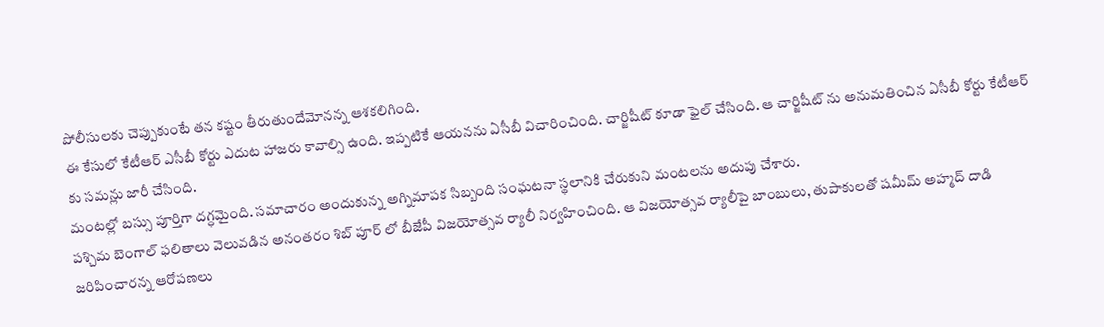పోలీసులకు చెప్పుకుంటే తన కష్టం తీరుతుందేమోనన్న ఆశకలిగింది.
ఈ కేసులో కేటీఆర్ ఎసీబీ కోర్టు ఎదుట హాజరు కావాల్సి ఉంది. ఇప్పటికే ఆయనను ఏసీబీ విచారించింది. చార్జిషీట్ కూడా ఫైల్ చేసింది. ఆ చార్జిషీట్ ను అనుమతించిన ఏసీబీ కోర్టు కేటీఆర్ కు సమన్లు జారీ చేసింది.
మంటల్లో బస్సు పూర్తిగా దగ్ధమైంది. సమాచారం అందుకున్న అగ్నిమాపక సిబ్బంది సంఘటనా స్థలానికి చేరుకుని మంటలను అదుపు చేశారు.
పశ్చిమ బెంగాల్ ఫలితాలు వెలువడిన అనంతరం శిబ్ పూర్ లో బీజేపీ విజయోత్సవ ర్యాలీ నిర్వహించింది. ఆ విజయోత్సవ ర్యాలీపై బాంబులు, తుపాకులతో షమీమ్ అహ్మద్ దాడి జరిపించారన్న ఆరోపణలు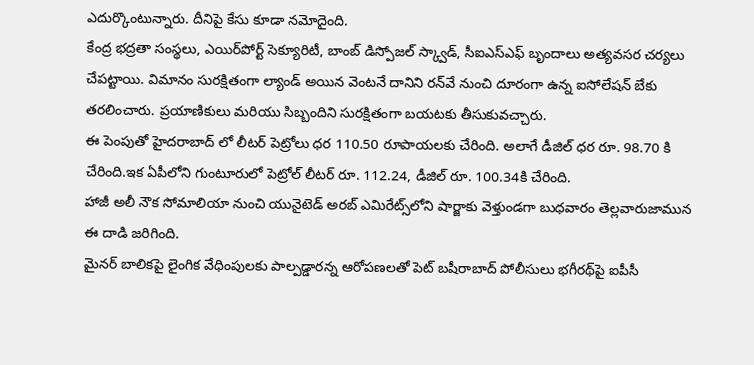ఎదుర్కొంటున్నారు. దీనిపై కేసు కూడా నమోదైంది.
కేంద్ర భద్రతా సంస్థలు, ఎయిర్‌పోర్ట్ సెక్యూరిటీ, బాంబ్ డిస్పోజల్ స్క్వాడ్, సీఐఎస్ఎఫ్ బృందాలు అత్యవసర చర్యలు చేపట్టాయి. విమానం సురక్షితంగా ల్యాండ్ అయిన వెంటనే దానిని రన్‌వే నుంచి దూరంగా ఉన్న ఐసోలేషన్ బేకు తరలించారు. ప్రయాణికులు మరియు సిబ్బందిని సురక్షితంగా బయటకు తీసుకువచ్చారు.
ఈ పెంపుతో హైదరాబాద్ లో లీటర్ పెట్రోలు ధర 110.50 రూపాయలకు చేరింది. అలాగే డీజిల్ ధర రూ. 98.70 కి చేరింది.ఇక ఏపీలోని గుంటూరులో పెట్రోల్‌ లీటర్ రూ. 112.24, డీజిల్ రూ. 100.34కి చేరింది.
హాజీ అలీ నౌక సోమాలియా నుంచి యునైటెడ్ అరబ్ ఎమిరేట్స్‌లోని షార్జాకు వెళ్తుండగా బుధవారం తెల్లవారుజామున ఈ దాడి జరిగింది.
మైనర్ బాలికపై లైంగిక వేధింపులకు పాల్పడ్డారన్న ఆరోపణలతో పెట్ బషీరాబాద్ పోలీసులు భగీరథ్‌పై ఐపీసీ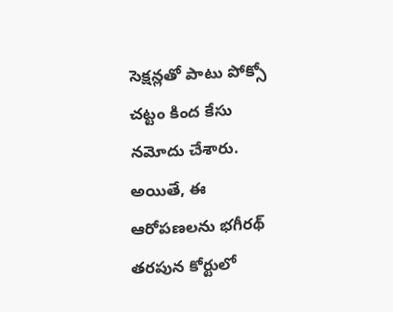సెక్షన్లతో పాటు పోక్సో చట్టం కింద కేసు నమోదు చేశారు. అయితే, ఈ ఆరోపణలను భగీరథ్ తరపున కోర్టులో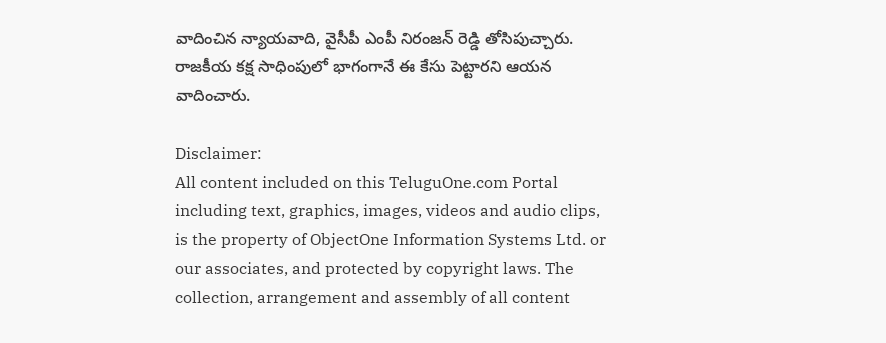వాదించిన న్యాయవాది, వైసీపీ ఎంపీ నిరంజన్ రెడ్డి తోసిపుచ్చారు. రాజకీయ కక్ష సాధింపులో భాగంగానే ఈ కేసు పెట్టారని ఆయన వాదించారు.

Disclaimer:
All content included on this TeluguOne.com Portal including text, graphics, images, videos and audio clips, is the property of ObjectOne Information Systems Ltd. or our associates, and protected by copyright laws. The collection, arrangement and assembly of all content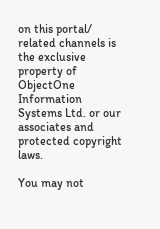on this portal/ related channels is the exclusive property of ObjectOne Information Systems Ltd. or our associates and protected copyright laws.

You may not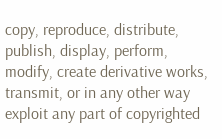copy, reproduce, distribute, publish, display, perform, modify, create derivative works, transmit, or in any other way exploit any part of copyrighted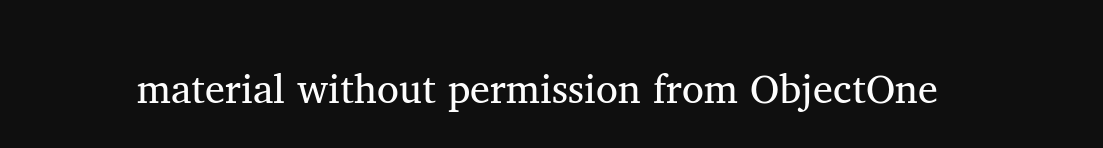material without permission from ObjectOne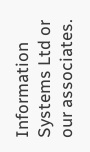Information Systems Ltd or our associates.